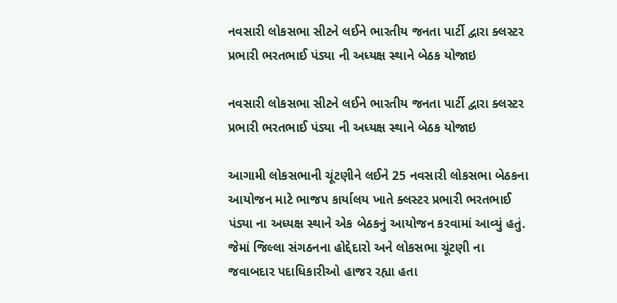નવસારી લોકસભા સીટને લઈને ભારતીય જનતા પાર્ટી દ્વારા ક્લસ્ટર પ્રભારી ભરતભાઈ પંડ્યા ની અધ્યક્ષ સ્થાને બેઠક યોજાઇ

નવસારી લોકસભા સીટને લઈને ભારતીય જનતા પાર્ટી દ્વારા ક્લસ્ટર પ્રભારી ભરતભાઈ પંડ્યા ની અધ્યક્ષ સ્થાને બેઠક યોજાઇ

આગામી લોકસભાની ચૂંટણીને લઈને 25 નવસારી લોકસભા બેઠકના આયોજન માટે ભાજપ કાર્યાલય ખાતે ક્લસ્ટર પ્રભારી ભરતભાઈ પંડ્યા ના અધ્યક્ષ સ્થાને એક બેઠકનું આયોજન કરવામાં આવ્યું હતું. જેમાં જિલ્લા સંગઠનના હોદ્દેદારો અને લોકસભા ચૂંટણી ના જવાબદાર પદાધિકારીઓ હાજર રહ્યા હતા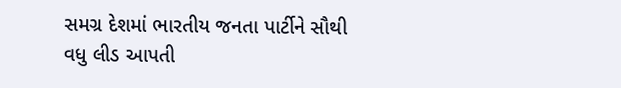સમગ્ર દેશમાં ભારતીય જનતા પાર્ટીને સૌથી વધુ લીડ આપતી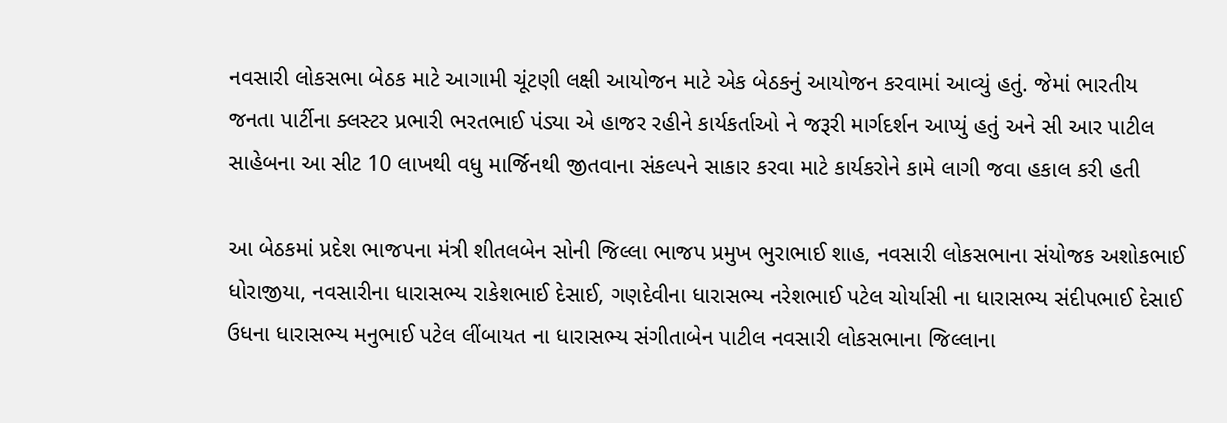નવસારી લોકસભા બેઠક માટે આગામી ચૂંટણી લક્ષી આયોજન માટે એક બેઠકનું આયોજન કરવામાં આવ્યું હતું. જેમાં ભારતીય જનતા પાર્ટીના ક્લસ્ટર પ્રભારી ભરતભાઈ પંડ્યા એ હાજર રહીને કાર્યકર્તાઓ ને જરૂરી માર્ગદર્શન આપ્યું હતું અને સી આર પાટીલ સાહેબના આ સીટ 10 લાખથી વધુ માર્જિનથી જીતવાના સંકલ્પને સાકાર કરવા માટે કાર્યકરોને કામે લાગી જવા હકાલ કરી હતી

આ બેઠકમાં પ્રદેશ ભાજપના મંત્રી શીતલબેન સોની જિલ્લા ભાજપ પ્રમુખ ભુરાભાઈ શાહ, નવસારી લોકસભાના સંયોજક અશોકભાઈ ધોરાજીયા, નવસારીના ધારાસભ્ય રાકેશભાઈ દેસાઈ, ગણદેવીના ધારાસભ્ય નરેશભાઈ પટેલ ચોર્યાસી ના ધારાસભ્ય સંદીપભાઈ દેસાઈ ઉધના ધારાસભ્ય મનુભાઈ પટેલ લીંબાયત ના ધારાસભ્ય સંગીતાબેન પાટીલ નવસારી લોકસભાના જિલ્લાના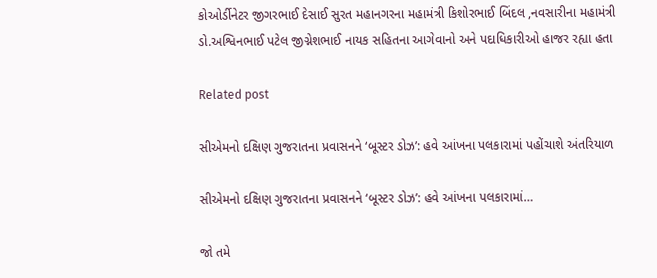કોઓર્ડીનેટર જીગરભાઈ દેસાઈ સુરત મહાનગરના મહામંત્રી કિશોરભાઈ બિંદલ ,નવસારીના મહામંત્રી ડો.અશ્વિનભાઈ પટેલ જીગ્નેશભાઈ નાયક સહિતના આગેવાનો અને પદાધિકારીઓ હાજર રહ્યા હતા

Related post

સીએમનો દક્ષિણ ગુજરાતના પ્રવાસનને ‘બૂસ્ટર ડોઝ’: હવે આંખના પલકારામાં પહોંચાશે અંતરિયાળ

સીએમનો દક્ષિણ ગુજરાતના પ્રવાસનને ‘બૂસ્ટર ડોઝ’: હવે આંખના પલકારામાં…

જો તમે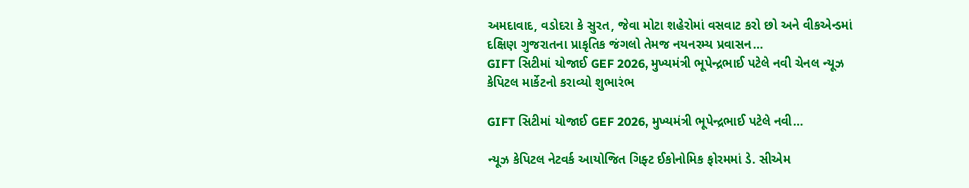અમદાવાદ, વડોદરા કે સુરત, જેવા મોટા શહેરોમાં વસવાટ કરો છો અને વીકએન્ડમાં દક્ષિણ ગુજરાતના પ્રાકૃતિક જંગલો તેમજ નયનરમ્ય પ્રવાસન…
GIFT સિટીમાં યોજાઈ GEF 2026, મુખ્યમંત્રી ભૂપેન્દ્રભાઈ પટેલે નવી ચેનલ ન્યૂઝ કેપિટલ માર્કેટનો કરાવ્યો શુભારંભ

GIFT સિટીમાં યોજાઈ GEF 2026, મુખ્યમંત્રી ભૂપેન્દ્રભાઈ પટેલે નવી…

ન્યૂઝ કેપિટલ નેટવર્ક આયોજિત ગિફ્ટ ઈકોનોમિક ફોરમમાં ડે. સીએમ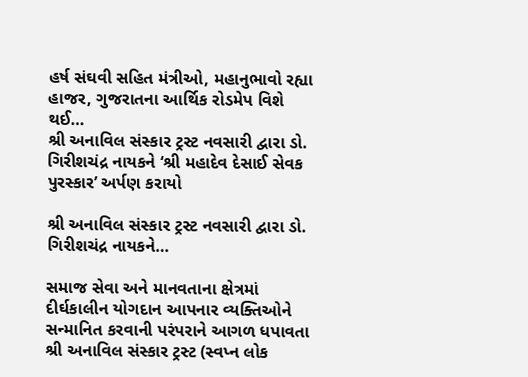હર્ષ સંઘવી સહિત મંત્રીઓ, મહાનુભાવો રહ્યા હાજર, ગુજરાતના આર્થિક રોડમેપ વિશે થઈ…
શ્રી અનાવિલ સંસ્કાર ટ્રસ્ટ નવસારી દ્વારા ડો. ગિરીશચંદ્ર નાયકને ‘શ્રી મહાદેવ દેસાઈ સેવક પુરસ્કાર’ અર્પણ કરાયો

શ્રી અનાવિલ સંસ્કાર ટ્રસ્ટ નવસારી દ્વારા ડો. ગિરીશચંદ્ર નાયકને…

સમાજ સેવા અને માનવતાના ક્ષેત્રમાં દીર્ઘકાલીન યોગદાન આપનાર વ્યક્તિઓને સન્માનિત કરવાની પરંપરાને આગળ ધપાવતા શ્રી અનાવિલ સંસ્કાર ટ્રસ્ટ (સ્વપ્ન લોક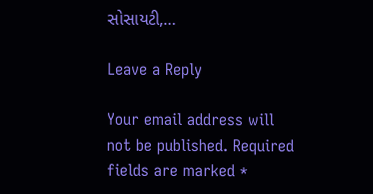સોસાયટી,…

Leave a Reply

Your email address will not be published. Required fields are marked *